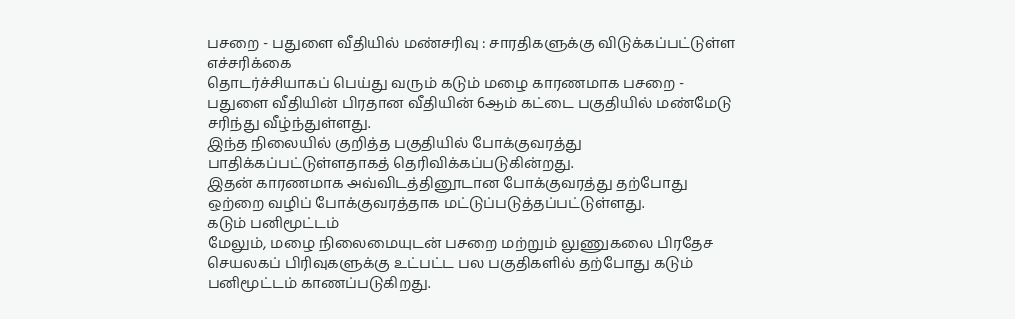பசறை - பதுளை வீதியில் மண்சரிவு : சாரதிகளுக்கு விடுக்கப்பட்டுள்ள எச்சரிக்கை
தொடர்ச்சியாகப் பெய்து வரும் கடும் மழை காரணமாக பசறை - பதுளை வீதியின் பிரதான வீதியின் 6ஆம் கட்டை பகுதியில் மண்மேடு சரிந்து வீழ்ந்துள்ளது.
இந்த நிலையில் குறித்த பகுதியில் போக்குவரத்து பாதிக்கப்பட்டுள்ளதாகத் தெரிவிக்கப்படுகின்றது.
இதன் காரணமாக அவ்விடத்தினூடான போக்குவரத்து தற்போது ஒற்றை வழிப் போக்குவரத்தாக மட்டுப்படுத்தப்பட்டுள்ளது.
கடும் பனிமூட்டம்
மேலும், மழை நிலைமையுடன் பசறை மற்றும் லுணுகலை பிரதேச செயலகப் பிரிவுகளுக்கு உட்பட்ட பல பகுதிகளில் தற்போது கடும் பனிமூட்டம் காணப்படுகிறது.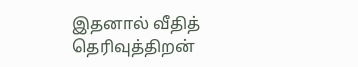இதனால் வீதித் தெரிவுத்திறன்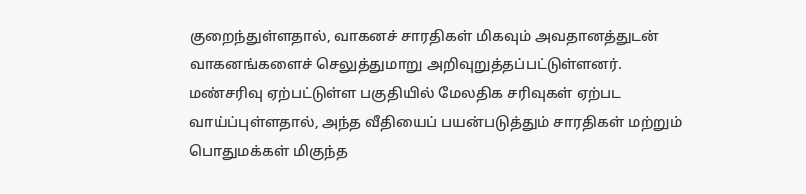குறைந்துள்ளதால், வாகனச் சாரதிகள் மிகவும் அவதானத்துடன் வாகனங்களைச் செலுத்துமாறு அறிவுறுத்தப்பட்டுள்ளனர்.
மண்சரிவு ஏற்பட்டுள்ள பகுதியில் மேலதிக சரிவுகள் ஏற்பட வாய்ப்புள்ளதால், அந்த வீதியைப் பயன்படுத்தும் சாரதிகள் மற்றும் பொதுமக்கள் மிகுந்த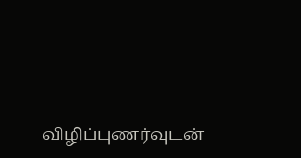விழிப்புணர்வுடன்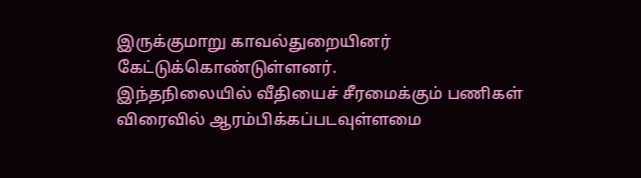இருக்குமாறு காவல்துறையினர் கேட்டுக்கொண்டுள்ளனர்.
இந்தநிலையில் வீதியைச் சீரமைக்கும் பணிகள் விரைவில் ஆரம்பிக்கப்படவுள்ளமை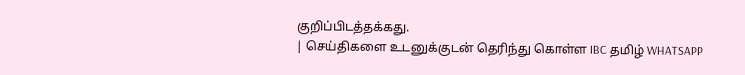குறிப்பிடத்தக்கது.
| செய்திகளை உடனுக்குடன் தெரிந்து கொள்ள IBC தமிழ் WHATSAPP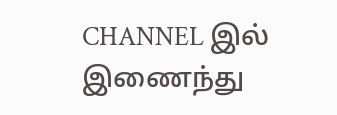CHANNEL இல் இணைந்து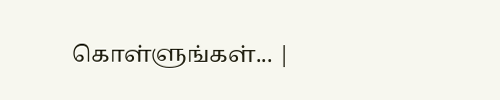கொள்ளுங்கள்... |